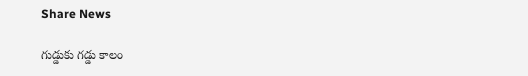Share News

గుడ్డుకు గడ్డు కాలం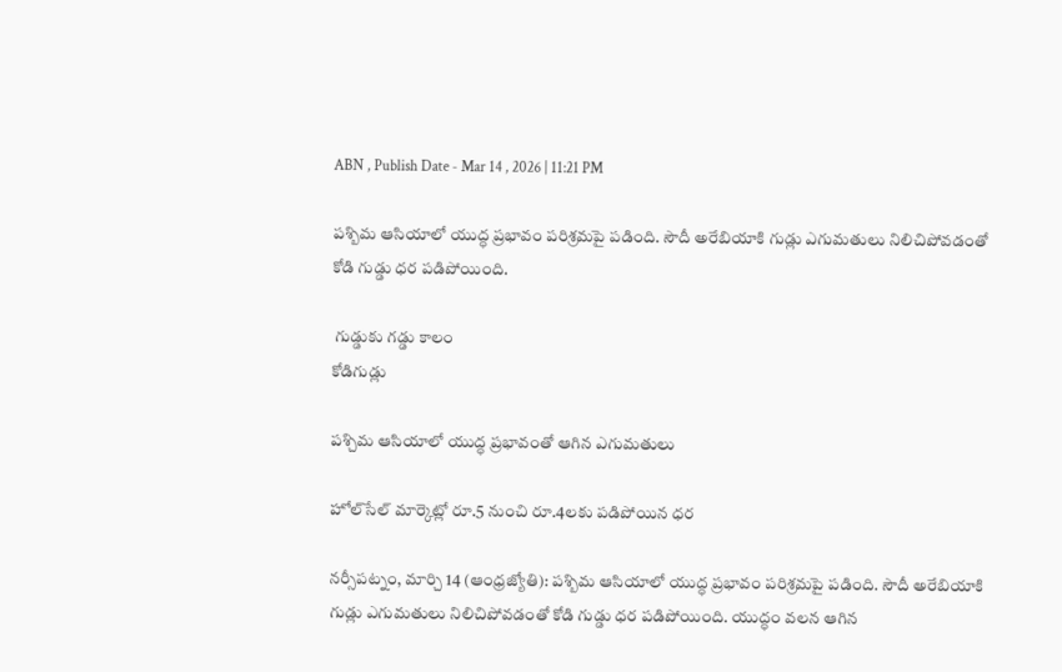ABN , Publish Date - Mar 14 , 2026 | 11:21 PM

పశ్బిమ ఆసియాలో యుద్ధ ప్రభావం పరిశ్రమపై పడింది. సౌదీ అరేబియాకి గుడ్లు ఎగుమతులు నిలిచిపోవడంతో కోడి గుడ్డు ధర పడిపోయింది.

 గుడ్డుకు గడ్డు కాలం
కోడిగుడ్లు

పశ్చిమ ఆసియాలో యుద్ధ ప్రభావంతో ఆగిన ఎగుమతులు

హోల్‌సేల్‌ మార్కెట్లో రూ.5 నుంచి రూ.4లకు పడిపోయిన ధర

నర్సీపట్నం, మార్చి 14 (ఆంధ్రజ్యోతి): పశ్బిమ ఆసియాలో యుద్ధ ప్రభావం పరిశ్రమపై పడింది. సౌదీ అరేబియాకి గుడ్లు ఎగుమతులు నిలిచిపోవడంతో కోడి గుడ్డు ధర పడిపోయింది. యుద్ధం వలన ఆగిన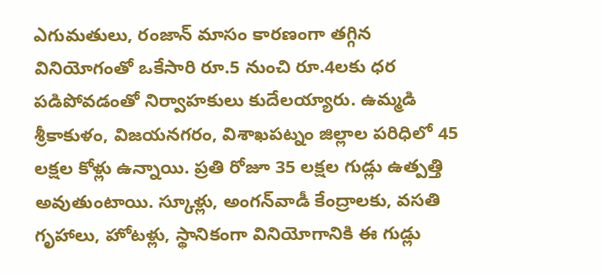ఎగుమతులు, రంజాన్‌ మాసం కారణంగా తగ్గిన వినియోగంతో ఒకేసారి రూ.5 నుంచి రూ.4లకు ధర పడిపోవడంతో నిర్వాహకులు కుదేలయ్యారు. ఉమ్మడి శ్రీకాకుళం, విజయనగరం, విశాఖపట్నం జిల్లాల పరిధిలో 45 లక్షల కోళ్లు ఉన్నాయి. ప్రతి రోజూ 35 లక్షల గుడ్లు ఉత్పత్తి అవుతుంటాయి. స్కూళ్లు, అంగన్‌వాడీ కేంద్రాలకు, వసతి గృహాలు, హోటళ్లు, స్థానికంగా వినియోగానికి ఈ గుడ్లు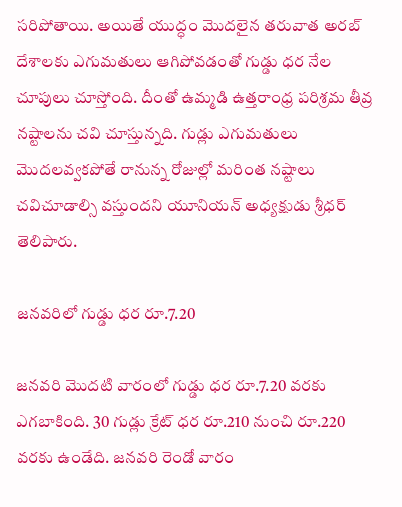సరిపోతాయి. అయితే యుద్ధం మొదలైన తరువాత అరబ్‌ దేశాలకు ఎగుమతులు ఆగిపోవడంతో గుడ్డు ధర నేల చూపులు చూస్తోంది. దీంతో ఉమ్మడి ఉత్తరాంధ్ర పరిశ్రమ తీవ్ర నష్టాలను చవి చూస్తున్నది. గుడ్లు ఎగుమతులు మొదలవ్వకపోతే రానున్న రోజుల్లో మరింత నష్టాలు చవిచూడాల్సి వస్తుందని యూనియన్‌ అధ్యక్షుడు శ్రీధర్‌ తెలిపారు.

జనవరిలో గుడ్డు ధర రూ.7.20

జనవరి మొదటి వారంలో గుడ్డు ధర రూ.7.20 వరకు ఎగబాకింది. 30 గుడ్లు క్రేట్‌ ధర రూ.210 నుంచి రూ.220 వరకు ఉండేది. జనవరి రెండో వారం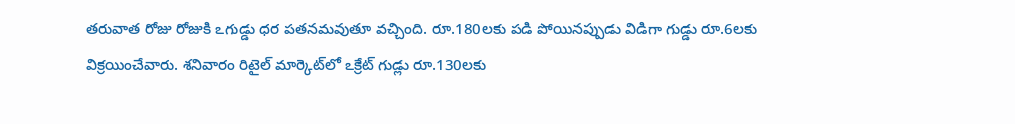తరువాత రోజు రోజుకి ఽగుడ్డు ధర పతనమవుతూ వచ్చింది. రూ.180లకు పడి పోయినప్పుడు విడిగా గుడ్డు రూ.6లకు విక్రయించేవారు. శనివారం రిటైల్‌ మార్కెట్‌లో ఽక్రేట్‌ గుడ్లు రూ.130లకు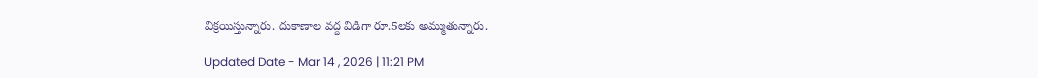విక్రయిస్తున్నారు. దుకాణాల వద్ద విడిగా రూ.5లకు అమ్ముతున్నారు.

Updated Date - Mar 14 , 2026 | 11:21 PM